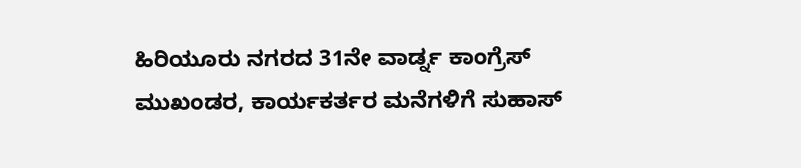ಹಿರಿಯೂರು ನಗರದ 31ನೇ ವಾರ್ಡ್ನ ಕಾಂಗ್ರೆಸ್ ಮುಖಂಡರ, ಕಾರ್ಯಕರ್ತರ ಮನೆಗಳಿಗೆ ಸುಹಾಸ್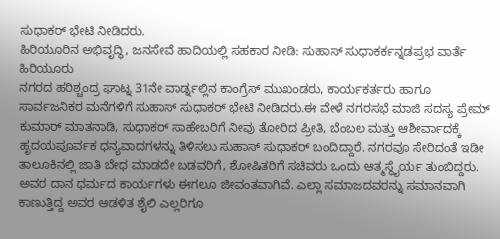ಸುಧಾಕರ್ ಭೇಟಿ ನೀಡಿದರು.
ಹಿರಿಯೂರಿನ ಅಭಿವೃದ್ಧಿ, ಜನಸೇವೆ ಹಾದಿಯಲ್ಲಿ ಸಹಕಾರ ನೀಡಿ: ಸುಹಾಸ್ ಸುಧಾಕರ್ಕನ್ನಡಪ್ರಭ ವಾರ್ತೆ ಹಿರಿಯೂರು
ನಗರದ ಹರಿಶ್ಚಂದ್ರ ಘಾಟ್ನ 31ನೇ ವಾರ್ಡ್ನಲ್ಲಿನ ಕಾಂಗ್ರೆಸ್ ಮುಖಂಡರು, ಕಾರ್ಯಕರ್ತರು ಹಾಗೂ ಸಾರ್ವಜನಿಕರ ಮನೆಗಳಿಗೆ ಸುಹಾಸ್ ಸುಧಾಕರ್ ಭೇಟಿ ನೀಡಿದರು.ಈ ವೇಳೆ ನಗರಸಭೆ ಮಾಜಿ ಸದಸ್ಯ ಪ್ರೇಮ್ ಕುಮಾರ್ ಮಾತನಾಡಿ, ಸುಧಾಕರ್ ಸಾಹೇಬರಿಗೆ ನೀವು ತೋರಿದ ಪ್ರೀತಿ, ಬೆಂಬಲ ಮತ್ತು ಆಶೀರ್ವಾದಕ್ಕೆ ಹೃದಯಪೂರ್ವಕ ಧನ್ಯವಾದಗಳನ್ನು ತಿಳಿಸಲು ಸುಹಾಸ್ ಸುಧಾಕರ್ ಬಂದಿದ್ದಾರೆ. ನಗರವೂ ಸೇರಿದಂತೆ ಇಡೀ ತಾಲೂಕಿನಲ್ಲಿ ಜಾತಿ ಬೇಧ ಮಾಡದೇ ಬಡವರಿಗೆ, ಶೋಷಿತರಿಗೆ ಸಚಿವರು ಒಂದು ಆತ್ಮಸ್ಥೈರ್ಯ ತುಂಬಿದ್ದರು. ಅವರ ದಾನ ಧರ್ಮದ ಕಾರ್ಯಗಳು ಈಗಲೂ ಜೀವಂತವಾಗಿವೆ. ಎಲ್ಲಾ ಸಮಾಜದವರನ್ನು ಸಮಾನವಾಗಿ ಕಾಣುತ್ತಿದ್ದ ಅವರ ಆಡಳಿತ ಶೈಲಿ ಎಲ್ಲರಿಗೂ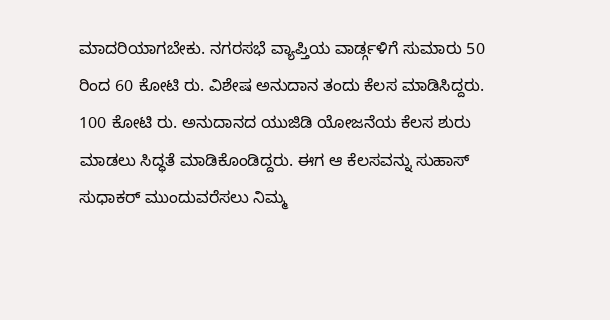ಮಾದರಿಯಾಗಬೇಕು. ನಗರಸಭೆ ವ್ಯಾಪ್ತಿಯ ವಾರ್ಡ್ಗಳಿಗೆ ಸುಮಾರು 50 ರಿಂದ 60 ಕೋಟಿ ರು. ವಿಶೇಷ ಅನುದಾನ ತಂದು ಕೆಲಸ ಮಾಡಿಸಿದ್ದರು. 100 ಕೋಟಿ ರು. ಅನುದಾನದ ಯುಜಿಡಿ ಯೋಜನೆಯ ಕೆಲಸ ಶುರು ಮಾಡಲು ಸಿದ್ಧತೆ ಮಾಡಿಕೊಂಡಿದ್ದರು. ಈಗ ಆ ಕೆಲಸವನ್ನು ಸುಹಾಸ್ ಸುಧಾಕರ್ ಮುಂದುವರೆಸಲು ನಿಮ್ಮ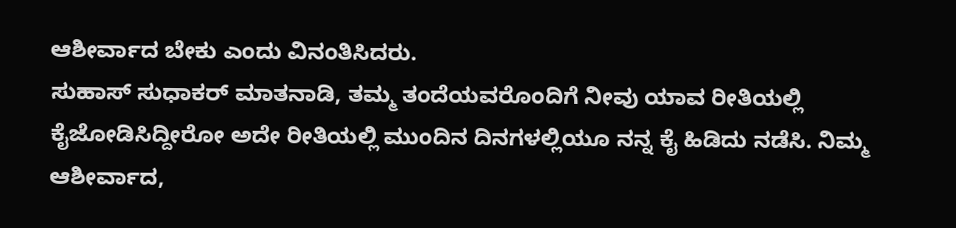ಆಶೀರ್ವಾದ ಬೇಕು ಎಂದು ವಿನಂತಿಸಿದರು.
ಸುಹಾಸ್ ಸುಧಾಕರ್ ಮಾತನಾಡಿ, ತಮ್ಮ ತಂದೆಯವರೊಂದಿಗೆ ನೀವು ಯಾವ ರೀತಿಯಲ್ಲಿ ಕೈಜೋಡಿಸಿದ್ದೀರೋ ಅದೇ ರೀತಿಯಲ್ಲಿ ಮುಂದಿನ ದಿನಗಳಲ್ಲಿಯೂ ನನ್ನ ಕೈ ಹಿಡಿದು ನಡೆಸಿ. ನಿಮ್ಮ ಆಶೀರ್ವಾದ,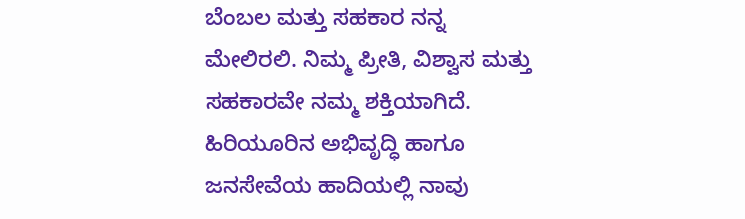ಬೆಂಬಲ ಮತ್ತು ಸಹಕಾರ ನನ್ನ ಮೇಲಿರಲಿ. ನಿಮ್ಮ ಪ್ರೀತಿ, ವಿಶ್ವಾಸ ಮತ್ತು ಸಹಕಾರವೇ ನಮ್ಮ ಶಕ್ತಿಯಾಗಿದೆ. ಹಿರಿಯೂರಿನ ಅಭಿವೃದ್ಧಿ ಹಾಗೂ ಜನಸೇವೆಯ ಹಾದಿಯಲ್ಲಿ ನಾವು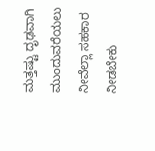ಮತ್ತಷ್ಟು ದೃಢವಾಗಿ ಮುಂದುವರೆಯಲು ನೀವೆಲ್ಲಾ ಸಹಕಾರ ನೀಡಬೇಕು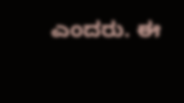ಎಂದರು. ಈ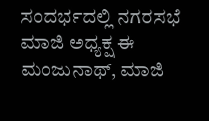ಸಂದರ್ಭದಲ್ಲಿ ನಗರಸಭೆ ಮಾಜಿ ಅಧ್ಯಕ್ಷ ಈ ಮಂಜುನಾಥ್, ಮಾಜಿ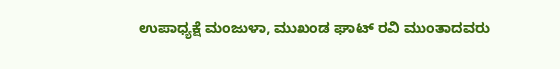ಉಪಾಧ್ಯಕ್ಷೆ ಮಂಜುಳಾ, ಮುಖಂಡ ಘಾಟ್ ರವಿ ಮುಂತಾದವರು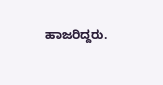ಹಾಜರಿದ್ದರು.